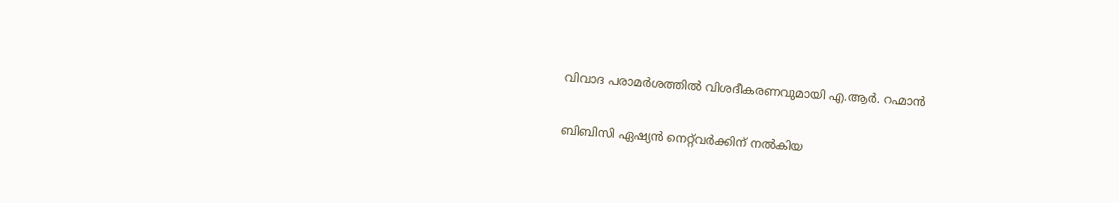വിവാദ പരാമർശത്തിൽ വിശദീകരണവുമായി എ.ആർ. റഹ്മാൻ

ബിബിസി ഏഷ്യൻ നെറ്റ്‌വർക്കിന് നൽകിയ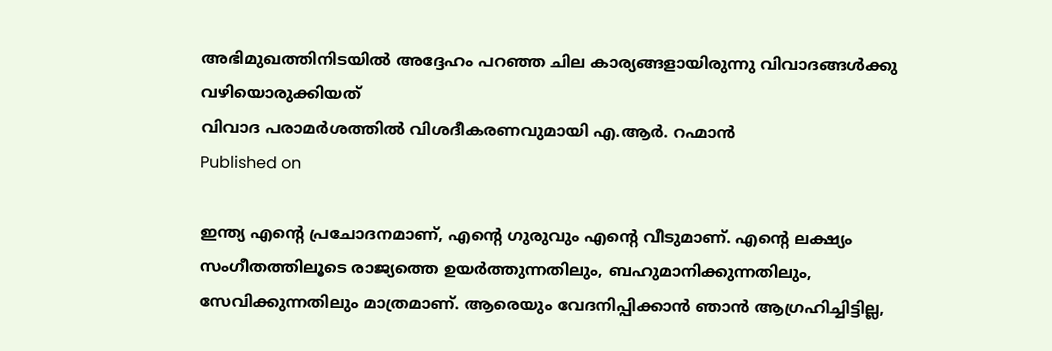അഭിമുഖത്തിനിടയിൽ അദ്ദേഹം പറഞ്ഞ ചില കാര്യങ്ങളായിരുന്നു വിവാദങ്ങൾക്കു വഴിയൊരുക്കിയത്
വിവാദ പരാമർശത്തിൽ വിശദീകരണവുമായി എ.ആർ. റഹ്മാൻ
Published on

ഇന്ത്യ എൻ്റെ പ്രചോദനമാണ്, എൻ്റെ ഗുരുവും എൻ്റെ വീടുമാണ്. എന്റെ ലക്ഷ്യം സംഗീതത്തിലൂടെ രാജ്യത്തെ ഉയർത്തുന്നതിലും, ബഹുമാനിക്കുന്നതിലും, സേവിക്കുന്നതിലും മാത്രമാണ്. ആരെയും വേദനിപ്പിക്കാൻ ഞാൻ ആഗ്രഹിച്ചിട്ടില്ല,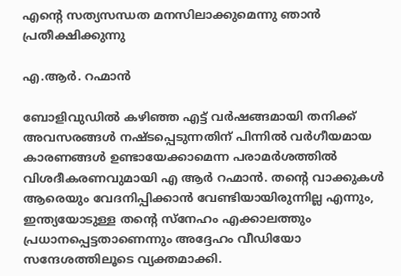എൻ്റെ സത്യസന്ധത മനസിലാക്കുമെന്നു ഞാൻ പ്രതീക്ഷിക്കുന്നു

എ.ആർ. റഹ്മാൻ

ബോളിവുഡിൽ കഴിഞ്ഞ എട്ട് വർഷങ്ങമായി തനിക്ക് അവസരങ്ങൾ നഷ്ടപ്പെടുന്നതിന് പിന്നിൽ വർഗീയമായ കാരണങ്ങൾ ഉണ്ടായേക്കാമെന്ന പരാമർശത്തിൽ വിശദീകരണവുമായി എ ആർ റഹ്മാൻ. തന്റെ വാക്കുകൾ ആരെയും വേദനിപ്പിക്കാൻ വേണ്ടിയായിരുന്നില്ല എന്നും, ഇന്ത്യയോടുള്ള തന്റെ സ്നേഹം എക്കാലത്തും പ്രധാനപ്പെട്ടതാണെന്നും അദ്ദേഹം വീഡിയോ സന്ദേശത്തിലൂടെ വ്യക്തമാക്കി.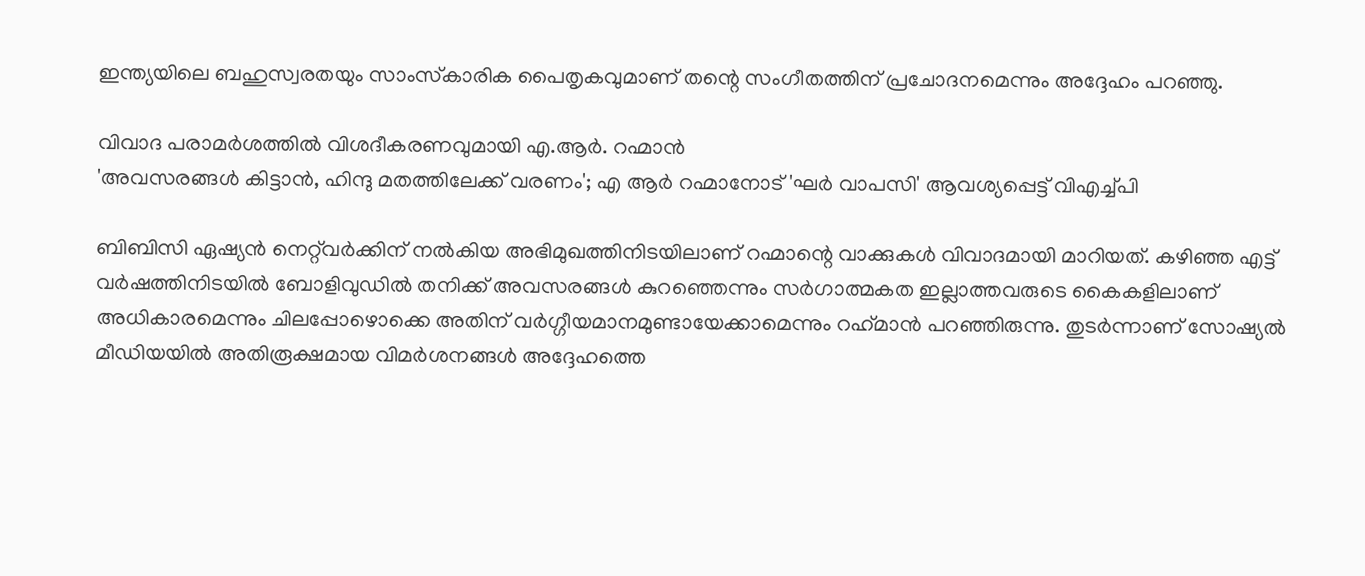ഇന്ത്യയിലെ ബഹുസ്വരതയും സാംസ്‌കാരിക പൈതൃകവുമാണ് തന്റെ സംഗീതത്തിന് പ്രചോദനമെന്നും അദ്ദേഹം പറഞ്ഞു.

വിവാദ പരാമർശത്തിൽ വിശദീകരണവുമായി എ.ആർ. റഹ്മാൻ
'അവസരങ്ങൾ കിട്ടാൻ, ഹിന്ദു മതത്തിലേക്ക് വരണം'; എ ആർ റഹ്മാനോട് 'ഘർ വാപസി' ആവശ്യപ്പെട്ട് വിഎച്ച്പി

ബിബിസി ഏഷ്യൻ നെറ്റ്‌വർക്കിന് നൽകിയ അഭിമുഖത്തിനിടയിലാണ് റഹ്മാന്റെ വാക്കുകൾ വിവാദമായി മാറിയത്. കഴിഞ്ഞ എട്ട് വർഷത്തിനിടയിൽ ബോളിവുഡിൽ തനിക്ക് അവസരങ്ങൾ കുറഞ്ഞെന്നും സര്‍ഗാത്മകത ഇല്ലാത്തവരുടെ കൈകളിലാണ് അധികാരമെന്നും ചിലപ്പോഴൊക്കെ അതിന് വർഗ്ഗീയമാനമുണ്ടായേക്കാമെന്നും റഹ്‌മാൻ പറഞ്ഞിരുന്നു. തുടർന്നാണ് സോഷ്യൽ മീഡിയയിൽ അതിരൂക്ഷമായ വിമർശനങ്ങൾ അദ്ദേഹത്തെ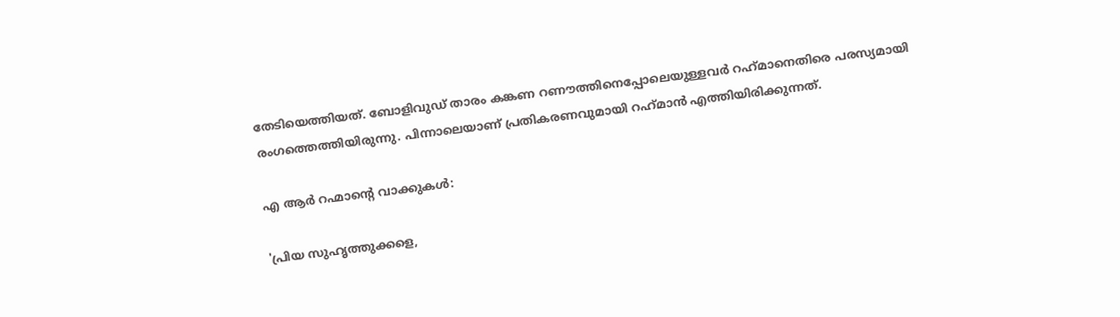തേടിയെത്തിയത്. ബോളിവുഡ് താരം കങ്കണ റണൗത്തിനെപ്പോലെയുള്ളവര്‍ റഹ്‍മാനെതിരെ പരസ്യമായി രംഗത്തെത്തിയിരുന്നു. പിന്നാലെയാണ് പ്രതികരണവുമായി റഹ്‍മാന്‍ എത്തിയിരിക്കുന്നത്.

എ ആര്‍ റഹ്മാന്റെ വാക്കുകൾ:

'പ്രിയ സുഹൃത്തുക്കളെ,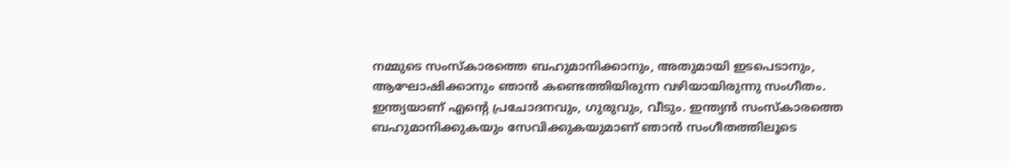നമ്മുടെ സംസ്കാരത്തെ ബഹുമാനിക്കാനും, അതുമായി ഇടപെടാനും, ആഘോഷിക്കാനും ഞാൻ കണ്ടെത്തിയിരുന്ന വഴിയായിരുന്നു സംഗീതം. ഇന്ത്യയാണ് എന്‍റെ പ്രചോദനവും, ഗുരുവും, വീടും. ഇന്ത്യൻ സംസ്കാരത്തെ ബഹുമാനിക്കുകയും സേവിക്കുകയുമാണ് ഞാൻ സംഗീതത്തിലൂടെ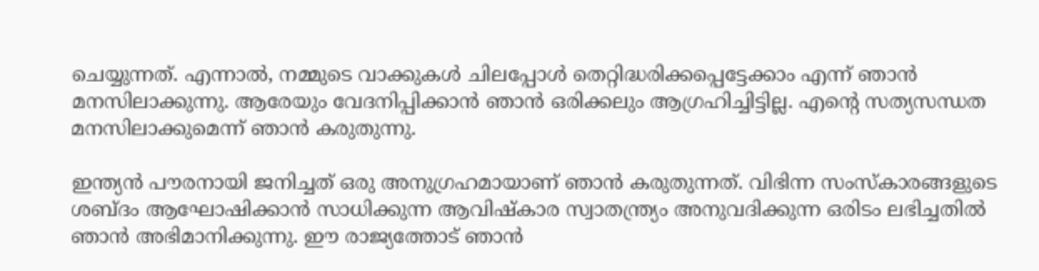ചെയ്യുന്നത്. എന്നാൽ, നമ്മുടെ വാക്കുകൾ ചിലപ്പോള്‍ തെറ്റിദ്ധരിക്കപ്പെട്ടേക്കാം എന്ന് ഞാന്‍ മനസിലാക്കുന്നു. ആരേയും വേദനിപ്പിക്കാന്‍ ഞാന്‍ ഒരിക്കലും ആഗ്രഹിച്ചിട്ടില്ല. എന്‍റെ സത്യസന്ധത മനസിലാക്കുമെന്ന് ഞാന്‍ കരുതുന്നു.

ഇന്ത്യൻ പൗരനായി ജനിച്ചത് ഒരു അനുഗ്രഹമായാണ് ഞാൻ കരുതുന്നത്. വിഭിന്ന സംസ്കാരങ്ങളുടെ ശബ്ദം ആഘോഷിക്കാന്‍ സാധിക്കുന്ന ആവിഷ്കാര സ്വാതന്ത്ര്യം അനുവദിക്കുന്ന ഒരിടം ലഭിച്ചതിൽ ഞാൻ അഭിമാനിക്കുന്നു. ഈ രാജ്യത്തോട് ഞാൻ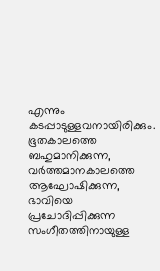എന്നും കടപ്പാടുള്ളവനായിരിക്കും. ഭൂതകാലത്തെ ബഹുമാനിക്കുന്ന, വര്‍ത്തമാനകാലത്തെ ആഘോഷിക്കുന്ന, ഭാവിയെ പ്രചോദിപ്പിക്കുന്ന സംഗീതത്തിനായുള്ള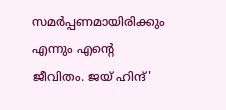സമര്‍പ്പണമായിരിക്കും എന്നും എന്‍റെ ജീവിതം. ജയ് ഹിന്ദ്'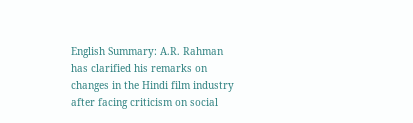English Summary: A.R. Rahman has clarified his remarks on changes in the Hindi film industry after facing criticism on social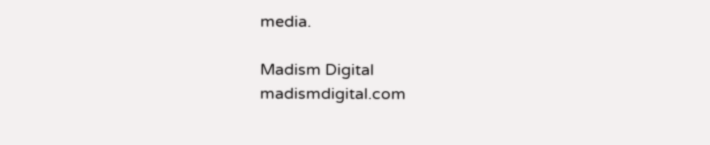media.

Madism Digital
madismdigital.com